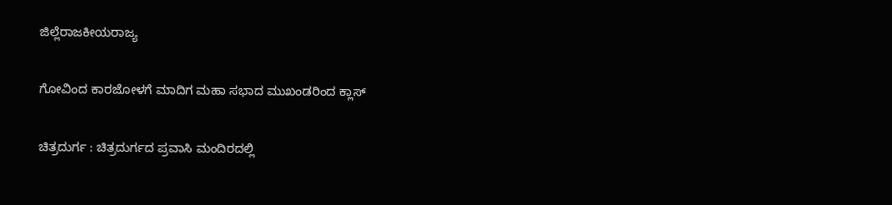ಜಿಲ್ಲೆರಾಜಕೀಯರಾಜ್ಯ

ಗೋವಿಂದ ಕಾರಜೋಳಗೆ ಮಾದಿಗ ಮಹಾ ಸಭಾದ ಮುಖಂಡರಿಂದ ಕ್ಲಾಸ್

ಚಿತ್ರದುರ್ಗ : ಚಿತ್ರದುರ್ಗದ ಪ್ರವಾಸಿ ಮಂದಿರದಲ್ಲಿ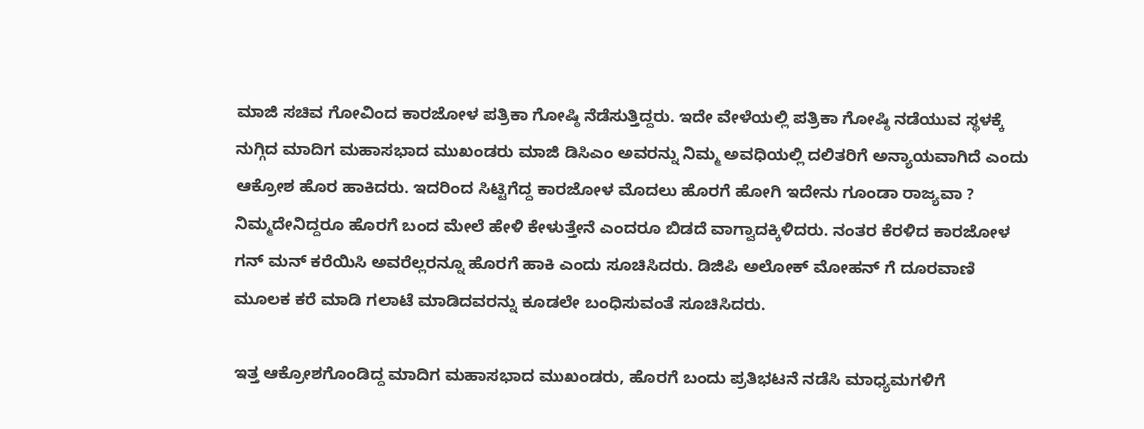ಮಾಜಿ ಸಚಿವ ಗೋವಿಂದ ಕಾರಜೋಳ ಪತ್ರಿಕಾ ಗೋಷ್ಠಿ ನೆಡೆಸುತ್ತಿದ್ದರು. ಇದೇ ವೇಳೆಯಲ್ಲಿ ಪತ್ರಿಕಾ ಗೋಷ್ಠಿ ನಡೆಯುವ ಸ್ಥಳಕ್ಕೆ ನುಗ್ಗಿದ ಮಾದಿಗ ಮಹಾಸಭಾದ ಮುಖಂಡರು ಮಾಜಿ ಡಿಸಿಎಂ ಅವರನ್ನು ನಿಮ್ಮ ಅವಧಿಯಲ್ಲಿ ದಲಿತರಿಗೆ ಅನ್ಯಾಯವಾಗಿದೆ ಎಂದು ಆಕ್ರೋಶ ಹೊರ ಹಾಕಿದರು. ಇದರಿಂದ ಸಿಟ್ಟಿಗೆದ್ದ ಕಾರಜೋಳ ಮೊದಲು ಹೊರಗೆ ಹೋಗಿ ಇದೇನು ಗೂಂಡಾ ರಾಜ್ಯವಾ ? ನಿಮ್ಮದೇನಿದ್ದರೂ ಹೊರಗೆ ಬಂದ ಮೇಲೆ ಹೇಳಿ ಕೇಳುತ್ತೇನೆ ಎಂದರೂ ಬಿಡದೆ ವಾಗ್ವಾದಕ್ಕಿಳಿದರು. ನಂತರ ಕೆರಳಿದ ಕಾರಜೋಳ ಗನ್ ಮನ್ ಕರೆಯಿಸಿ ಅವರೆಲ್ಲರನ್ನೂ ಹೊರಗೆ ಹಾಕಿ ಎಂದು ಸೂಚಿಸಿದರು. ಡಿಜಿಪಿ ಅಲೋಕ್ ಮೋಹನ್ ಗೆ ದೂರವಾಣಿ ಮೂಲಕ ಕರೆ ಮಾಡಿ ಗಲಾಟೆ ಮಾಡಿದವರನ್ನು ಕೂಡಲೇ ಬಂಧಿಸುವಂತೆ ಸೂಚಿಸಿದರು.

ಇತ್ತ ಆಕ್ರೋಶಗೊಂಡಿದ್ದ ಮಾದಿಗ ಮಹಾಸಭಾದ ಮುಖಂಡರು, ಹೊರಗೆ ಬಂದು ಪ್ರತಿಭಟನೆ ನಡೆಸಿ ಮಾಧ್ಯಮಗಳಿಗೆ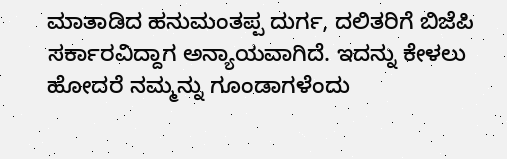ಮಾತಾಡಿದ ಹನುಮಂತಪ್ಪ ದುರ್ಗ, ದಲಿತರಿಗೆ ಬಿಜೆಪಿ ಸರ್ಕಾರವಿದ್ದಾಗ ಅನ್ಯಾಯವಾಗಿದೆ. ಇದನ್ನು ಕೇಳಲು ಹೋದರೆ ನಮ್ಮನ್ನು ಗೂಂಡಾಗಳೆಂದು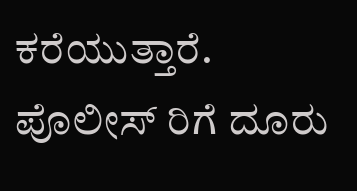ಕರೆಯುತ್ತಾರೆ. ಪೊಲೀಸ್ ರಿಗೆ ದೂರು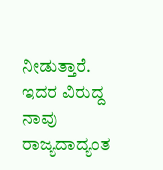ನೀಡುತ್ತಾರೆ. ಇದರ ವಿರುದ್ದ ನಾವು ರಾಜ್ಯದಾದ್ಯಂತ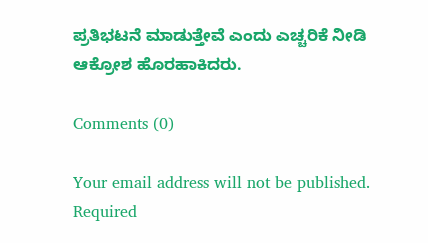ಪ್ರತಿಭಟನೆ ಮಾಡುತ್ತೇವೆ ಎಂದು ಎಚ್ಚರಿಕೆ ನೀಡಿ ಆಕ್ರೋಶ ಹೊರಹಾಕಿದರು.

Comments (0)

Your email address will not be published. Required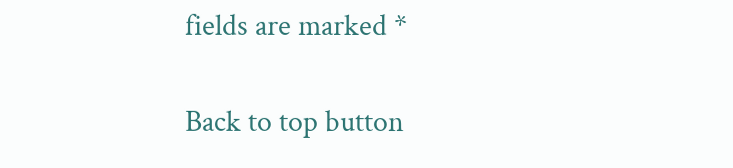fields are marked *

Back to top button